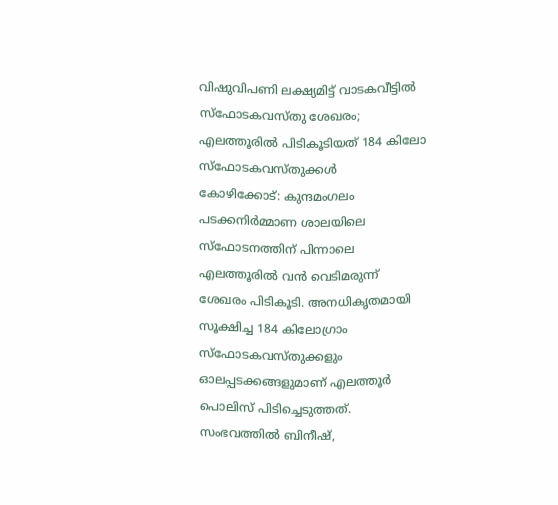വിഷുവിപണി ലക്ഷ്യമിട്ട് വാടകവീട്ടിൽ സ്ഫോടകവസ്തു ശേഖരം; എലത്തൂരിൽ പിടികൂടിയത് 184 കിലോ സ്ഫോടകവസ്തുക്കൾ
കോഴിക്കോട്: കുന്ദമംഗലം പടക്കനിർമ്മാണ ശാലയിലെ സ്ഫോടനത്തിന് പിന്നാലെ എലത്തൂരിൽ വൻ വെടിമരുന്ന് ശേഖരം പിടികൂടി. അനധികൃതമായി സൂക്ഷിച്ച 184 കിലോഗ്രാം സ്ഫോടകവസ്തുക്കളും ഓലപ്പടക്കങ്ങളുമാണ് എലത്തൂർ പൊലിസ് പിടിച്ചെടുത്തത്. സംഭവത്തിൽ ബിനീഷ്,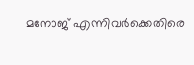മനോജ് എന്നിവർക്കെതിരെ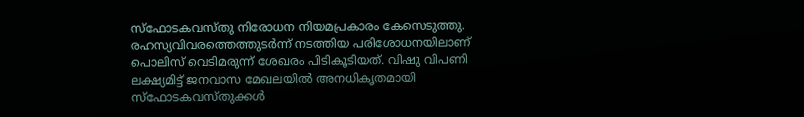സ്ഫോടകവസ്തു നിരോധന നിയമപ്രകാരം കേസെടുത്തു.
രഹസ്യവിവരത്തെത്തുടർന്ന് നടത്തിയ പരിശോധനയിലാണ് പൊലിസ് വെടിമരുന്ന് ശേഖരം പിടികൂടിയത്. വിഷു വിപണി ലക്ഷ്യമിട്ട് ജനവാസ മേഖലയിൽ അനധികൃതമായി സ്ഫോടകവസ്തുക്കൾ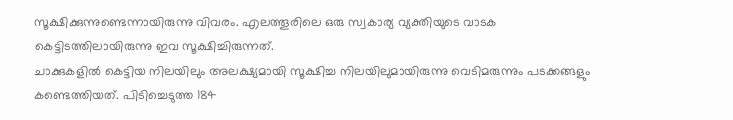സൂക്ഷിക്കുന്നുണ്ടെന്നായിരുന്നു വിവരം. എലത്തൂരിലെ ഒരു സ്വകാര്യ വ്യക്തിയുടെ വാടക കെട്ടിടത്തിലായിരുന്നു ഇവ സൂക്ഷിച്ചിരുന്നത്.
ചാക്കുകളിൽ കെട്ടിയ നിലയിലും അലക്ഷ്യമായി സൂക്ഷിച്ച നിലയിലുമായിരുന്നു വെടിമരുന്നും പടക്കങ്ങളും കണ്ടെത്തിയത്. പിടിച്ചെടുത്ത 184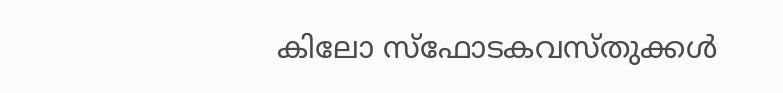കിലോ സ്ഫോടകവസ്തുക്കൾ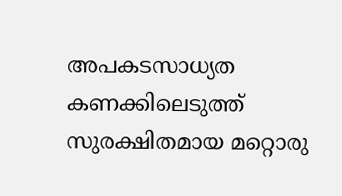അപകടസാധ്യത കണക്കിലെടുത്ത് സുരക്ഷിതമായ മറ്റൊരു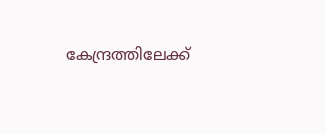കേന്ദ്രത്തിലേക്ക്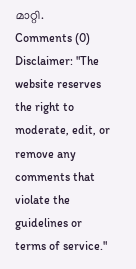മാറ്റി.
Comments (0)
Disclaimer: "The website reserves the right to moderate, edit, or remove any comments that violate the guidelines or terms of service."